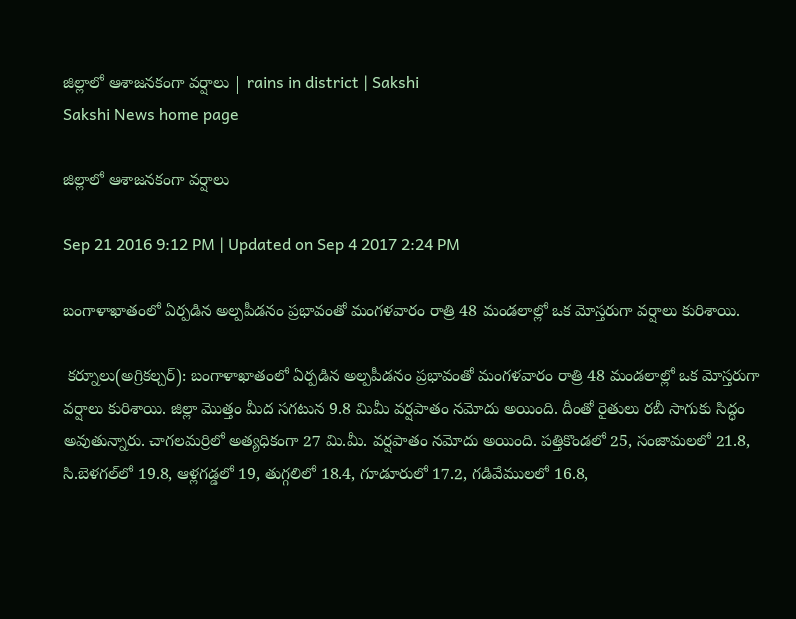జిల్లాలో ఆశాజనకంగా వర్షాలు | rains in district | Sakshi
Sakshi News home page

జిల్లాలో ఆశాజనకంగా వర్షాలు

Sep 21 2016 9:12 PM | Updated on Sep 4 2017 2:24 PM

బంగాళాఖాతంలో ఏర్పడిన అల్పపీడనం ప్రభావంతో మంగళవారం రాత్రి 48 మండలాల్లో ఒక మోస్తరుగా వర్షాలు కురిశాయి.

 కర్నూలు(అగ్రికల్చర్‌): బంగాళాఖాతంలో ఏర్పడిన అల్పపీడనం ప్రభావంతో మంగళవారం రాత్రి 48 మండలాల్లో ఒక మోస్తరుగా వర్షాలు కురిశాయి. జిల్లా మొత్తం మీద సగటున 9.8 మిమీ వర్షపాతం నమోదు అయింది. దీంతో రైతులు రబీ సాగుకు సిద్ధం అవుతున్నారు. చాగలమర్రిలో అత్యధికంగా 27 మి.మీ. వర్షపాతం నమోదు అయింది. పత్తికొండలో 25, సంజామలలో 21.8, సి.బెళగల్‌లో 19.8, ఆళ్లగడ్డలో 19, తుగ్గలిలో 18.4, గూడూరులో 17.2, గడివేములలో 16.8,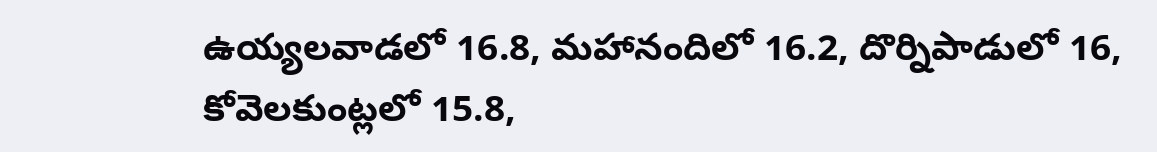ఉయ్యలవాడలో 16.8, మహానందిలో 16.2, దొర్నిపాడులో 16, కోవెలకుంట్లలో 15.8,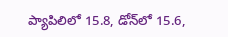ప్యాపిలిలో 15.8, డోన్‌లో 15.6,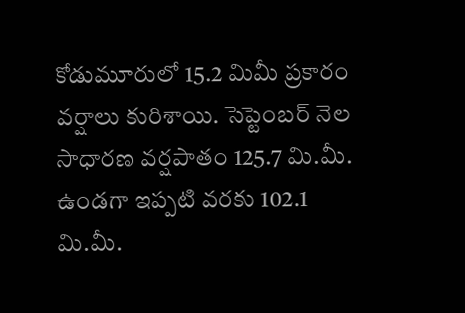కోడుమూరులో 15.2 మిమీ ప్రకారం వర్షాలు కురిశాయి. సెప్టెంబర్‌ నెల సాధారణ వర్షపాతం 125.7 మి.మీ. ఉండగా ఇప్పటి వరకు 102.1 మి.మీ.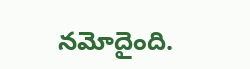నమోదైంది.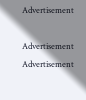Advertisement

Advertisement
Advertisement